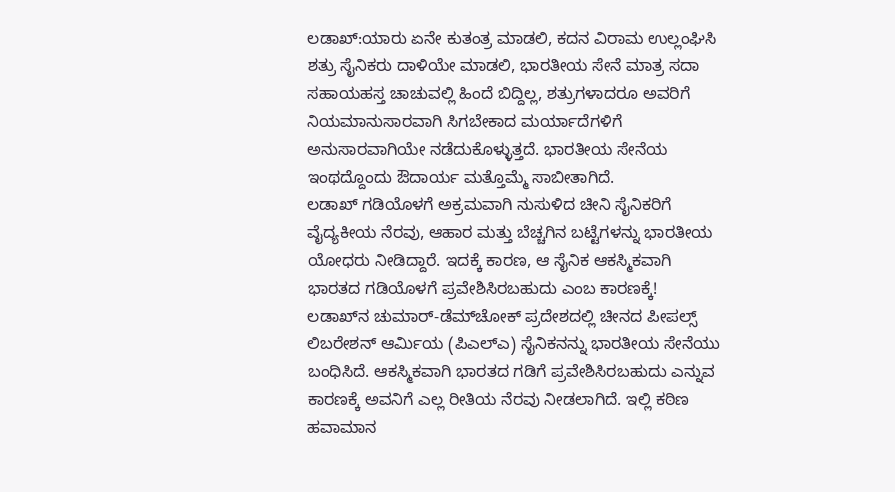ಲಡಾಖ್:ಯಾರು ಏನೇ ಕುತಂತ್ರ ಮಾಡಲಿ, ಕದನ ವಿರಾಮ ಉಲ್ಲಂಘಿಸಿ ಶತ್ರು ಸೈನಿಕರು ದಾಳಿಯೇ ಮಾಡಲಿ, ಭಾರತೀಯ ಸೇನೆ ಮಾತ್ರ ಸದಾ ಸಹಾಯಹಸ್ತ ಚಾಚುವಲ್ಲಿ ಹಿಂದೆ ಬಿದ್ದಿಲ್ಲ, ಶತ್ರುಗಳಾದರೂ ಅವರಿಗೆ ನಿಯಮಾನುಸಾರವಾಗಿ ಸಿಗಬೇಕಾದ ಮರ್ಯಾದೆಗಳಿಗೆ ಅನುಸಾರವಾಗಿಯೇ ನಡೆದುಕೊಳ್ಳುತ್ತದೆ. ಭಾರತೀಯ ಸೇನೆಯ ಇಂಥದ್ದೊಂದು ಔದಾರ್ಯ ಮತ್ತೊಮ್ಮೆ ಸಾಬೀತಾಗಿದೆ.
ಲಡಾಖ್ ಗಡಿಯೊಳಗೆ ಅಕ್ರಮವಾಗಿ ನುಸುಳಿದ ಚೀನಿ ಸೈನಿಕರಿಗೆ ವೈದ್ಯಕೀಯ ನೆರವು, ಆಹಾರ ಮತ್ತು ಬೆಚ್ಚಗಿನ ಬಟ್ಟೆಗಳನ್ನು ಭಾರತೀಯ ಯೋಧರು ನೀಡಿದ್ದಾರೆ. ಇದಕ್ಕೆ ಕಾರಣ, ಆ ಸೈನಿಕ ಆಕಸ್ಮಿಕವಾಗಿ ಭಾರತದ ಗಡಿಯೊಳಗೆ ಪ್ರವೇಶಿಸಿರಬಹುದು ಎಂಬ ಕಾರಣಕ್ಕೆ!
ಲಡಾಖ್‌ನ ಚುಮಾರ್-ಡೆಮ್‌ಚೋಕ್ ಪ್ರದೇಶದಲ್ಲಿ ಚೀನದ ಪೀಪಲ್ಸ್ ಲಿಬರೇಶನ್ ಆರ್ಮಿಯ (ಪಿಎಲ್‌ಎ) ಸೈನಿಕನನ್ನು ಭಾರತೀಯ ಸೇನೆಯು ಬಂಧಿಸಿದೆ. ಆಕಸ್ಮಿಕವಾಗಿ ಭಾರತದ ಗಡಿಗೆ ಪ್ರವೇಶಿಸಿರಬಹುದು ಎನ್ನುವ ಕಾರಣಕ್ಕೆ ಅವನಿಗೆ ಎಲ್ಲ ರೀತಿಯ ನೆರವು ನೀಡಲಾಗಿದೆ. ಇಲ್ಲಿ ಕಠಿಣ ಹವಾಮಾನ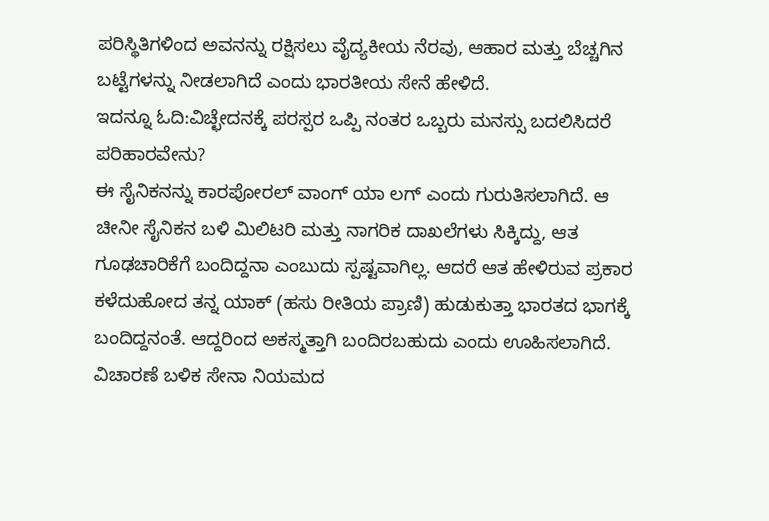ಪರಿಸ್ಥಿತಿಗಳಿಂದ ಅವನನ್ನು ರಕ್ಷಿಸಲು ವೈದ್ಯಕೀಯ ನೆರವು, ಆಹಾರ ಮತ್ತು ಬೆಚ್ಚಗಿನ ಬಟ್ಟೆಗಳನ್ನು ನೀಡಲಾಗಿದೆ ಎಂದು ಭಾರತೀಯ ಸೇನೆ ಹೇಳಿದೆ.
ಇದನ್ನೂ ಓದಿ:ವಿಚ್ಛೇದನಕ್ಕೆ ಪರಸ್ಪರ ಒಪ್ಪಿ ನಂತರ ಒಬ್ಬರು ಮನಸ್ಸು ಬದಲಿಸಿದರೆ ಪರಿಹಾರವೇನು?
ಈ ಸೈನಿಕನನ್ನು ಕಾರಪೋರಲ್ ವಾಂಗ್ ಯಾ ಲಗ್ ಎಂದು ಗುರುತಿಸಲಾಗಿದೆ. ಆ ಚೀನೀ ಸೈನಿಕನ ಬಳಿ ಮಿಲಿಟರಿ ಮತ್ತು ನಾಗರಿಕ ದಾಖಲೆಗಳು ಸಿಕ್ಕಿದ್ದು, ಆತ ಗೂಢಚಾರಿಕೆಗೆ ಬಂದಿದ್ದನಾ ಎಂಬುದು ಸ್ಪಷ್ಟವಾಗಿಲ್ಲ. ಆದರೆ ಆತ ಹೇಳಿರುವ ಪ್ರಕಾರ ಕಳೆದುಹೋದ ತನ್ನ ಯಾಕ್ (ಹಸು ರೀತಿಯ ಪ್ರಾಣಿ) ಹುಡುಕುತ್ತಾ ಭಾರತದ ಭಾಗಕ್ಕೆ ಬಂದಿದ್ದನಂತೆ. ಆದ್ದರಿಂದ ಅಕಸ್ಮತ್ತಾಗಿ ಬಂದಿರಬಹುದು ಎಂದು ಊಹಿಸಲಾಗಿದೆ. ವಿಚಾರಣೆ ಬಳಿಕ ಸೇನಾ ನಿಯಮದ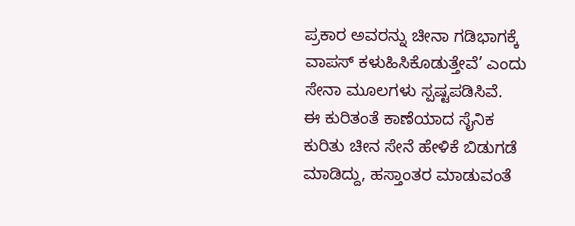ಪ್ರಕಾರ ಅವರನ್ನು ಚೀನಾ ಗಡಿಭಾಗಕ್ಕೆ ವಾಪಸ್ ಕಳುಹಿಸಿಕೊಡುತ್ತೇವೆ’ ಎಂದು ಸೇನಾ ಮೂಲಗಳು ಸ್ಪಷ್ಟಪಡಿಸಿವೆ.
ಈ ಕುರಿತಂತೆ ಕಾಣೆಯಾದ ಸೈನಿಕ ಕುರಿತು ಚೀನ ಸೇನೆ ಹೇಳಿಕೆ ಬಿಡುಗಡೆ ಮಾಡಿದ್ದು, ಹಸ್ತಾಂತರ ಮಾಡುವಂತೆ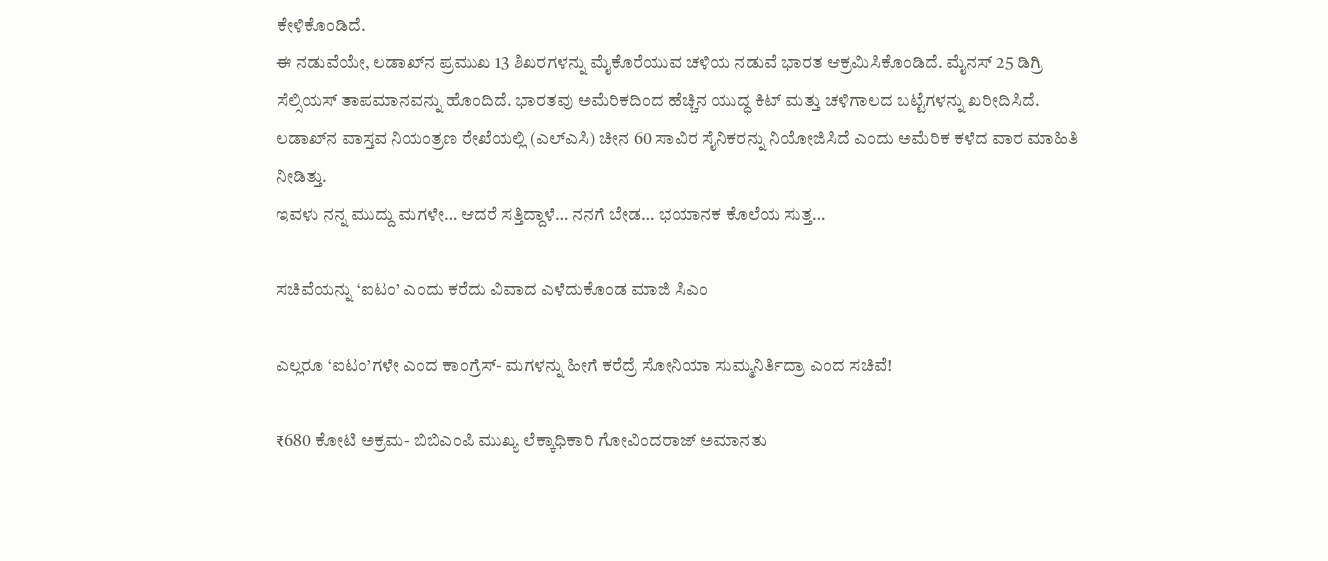ಕೇಳಿಕೊಂಡಿದೆ.
ಈ ನಡುವೆಯೇ, ಲಡಾಖ್‌ನ ಪ್ರಮುಖ 13 ಶಿಖರಗಳನ್ನು ಮೈಕೊರೆಯುವ ಚಳಿಯ ನಡುವೆ ಭಾರತ ಆಕ್ರಮಿಸಿಕೊಂಡಿದೆ. ಮೈನಸ್ 25 ಡಿಗ್ರಿ ಸೆಲ್ಸಿಯಸ್ ತಾಪಮಾನವನ್ನು ಹೊಂದಿದೆ. ಭಾರತವು ಅಮೆರಿಕದಿಂದ ಹೆಚ್ಚಿನ ಯುದ್ಧ ಕಿಟ್ ಮತ್ತು ಚಳಿಗಾಲದ ಬಟ್ಟೆಗಳನ್ನು ಖರೀದಿಸಿದೆ.
ಲಡಾಖ್‌ನ ವಾಸ್ತವ ನಿಯಂತ್ರಣ ರೇಖೆಯಲ್ಲಿ (ಎಲ್‌ಎಸಿ) ಚೀನ 60 ಸಾವಿರ ಸೈನಿಕರನ್ನು ನಿಯೋಜಿಸಿದೆ ಎಂದು ಅಮೆರಿಕ ಕಳೆದ ವಾರ ಮಾಹಿತಿ ನೀಡಿತ್ತು.
ಇವಳು ನನ್ನ ಮುದ್ದು ಮಗಳೇ… ಆದರೆ ಸತ್ತಿದ್ದಾಳೆ… ನನಗೆ ಬೇಡ… ಭಯಾನಕ ಕೊಲೆಯ ಸುತ್ತ…

ಸಚಿವೆಯನ್ನು ‘ಐಟಂ’ ಎಂದು ಕರೆದು ವಿವಾದ ಎಳೆದುಕೊಂಡ ಮಾಜಿ ಸಿಎಂ

ಎಲ್ಲರೂ ‘ಐಟಂ’ಗಳೇ ಎಂದ ಕಾಂಗ್ರೆಸ್- ಮಗಳನ್ನು ಹೀಗೆ ಕರೆದ್ರೆ ಸೋನಿಯಾ ಸುಮ್ಮನಿರ್ತಿದ್ರಾ ಎಂದ ಸಚಿವೆ!

₹680 ಕೋಟಿ ಅಕ್ರಮ- ಬಿಬಿಎಂಪಿ ಮುಖ್ಯ ಲೆಕ್ಕಾಧಿಕಾರಿ ಗೋವಿಂದರಾಜ್ ಅಮಾನತು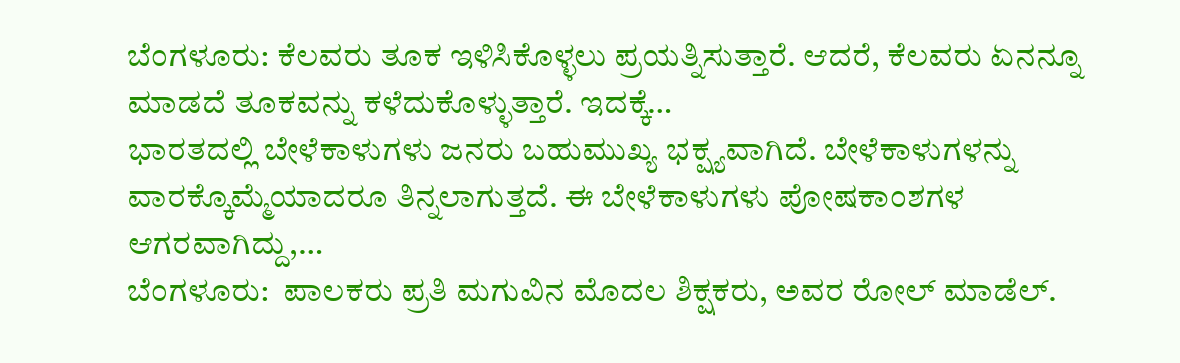ಬೆಂಗಳೂರು: ಕೆಲವರು ತೂಕ ಇಳಿಸಿಕೊಳ್ಳಲು ಪ್ರಯತ್ನಿಸುತ್ತಾರೆ. ಆದರೆ, ಕೆಲವರು ಏನನ್ನೂ ಮಾಡದೆ ತೂಕವನ್ನು ಕಳೆದುಕೊಳ್ಳುತ್ತಾರೆ. ಇದಕ್ಕೆ…
ಭಾರತದಲ್ಲಿ ಬೇಳೆಕಾಳುಗಳು ಜನರು ಬಹುಮುಖ್ಯ ಭಕ್ಷ್ಯವಾಗಿದೆ. ಬೇಳೆಕಾಳುಗಳನ್ನು ವಾರಕ್ಕೊಮ್ಮೆಯಾದರೂ ತಿನ್ನಲಾಗುತ್ತದೆ. ಈ ಬೇಳೆಕಾಳುಗಳು ಪೋಷಕಾಂಶಗಳ ಆಗರವಾಗಿದ್ದು,…
ಬೆಂಗಳೂರು:  ಪಾಲಕರು ಪ್ರತಿ ಮಗುವಿನ ಮೊದಲ ಶಿಕ್ಷಕರು, ಅವರ ರೋಲ್ ಮಾಡೆಲ್.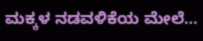ಮಕ್ಕಳ ನಡವಳಿಕೆಯ ಮೇಲೆ…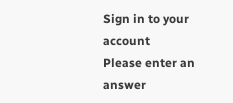Sign in to your account
Please enter an answer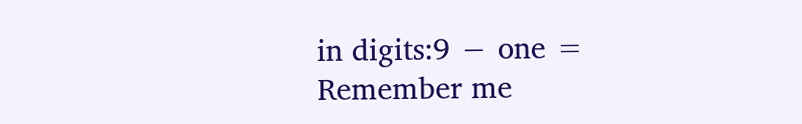in digits:9 − one =
Remember me